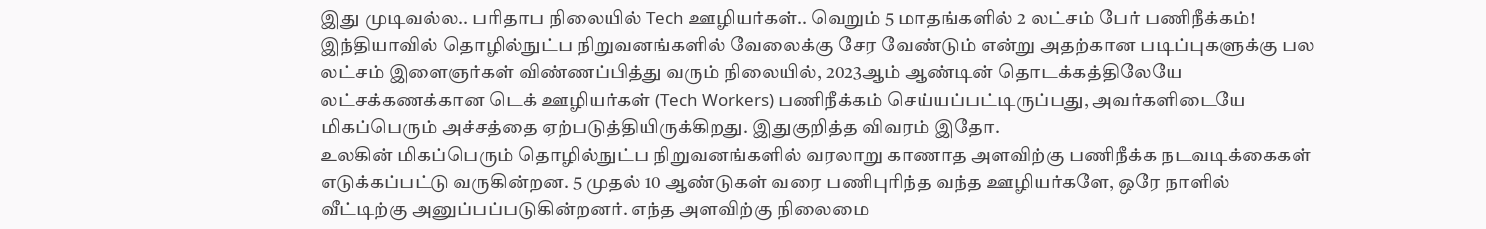இது முடிவல்ல.. பரிதாப நிலையில் Tech ஊழியர்கள்.. வெறும் 5 மாதங்களில் 2 லட்சம் பேர் பணிநீக்கம்!
இந்தியாவில் தொழில்நுட்ப நிறுவனங்களில் வேலைக்கு சேர வேண்டும் என்று அதற்கான படிப்புகளுக்கு பல லட்சம் இளைஞர்கள் விண்ணப்பித்து வரும் நிலையில், 2023ஆம் ஆண்டின் தொடக்கத்திலேயே லட்சக்கணக்கான டெக் ஊழியர்கள் (Tech Workers) பணிநீக்கம் செய்யப்பட்டிருப்பது, அவர்களிடையே மிகப்பெரும் அச்சத்தை ஏற்படுத்தியிருக்கிறது. இதுகுறித்த விவரம் இதோ.
உலகின் மிகப்பெரும் தொழில்நுட்ப நிறுவனங்களில் வரலாறு காணாத அளவிற்கு பணிநீக்க நடவடிக்கைகள் எடுக்கப்பட்டு வருகின்றன. 5 முதல் 10 ஆண்டுகள் வரை பணிபுரிந்த வந்த ஊழியர்களே, ஒரே நாளில் வீட்டிற்கு அனுப்பப்படுகின்றனர். எந்த அளவிற்கு நிலைமை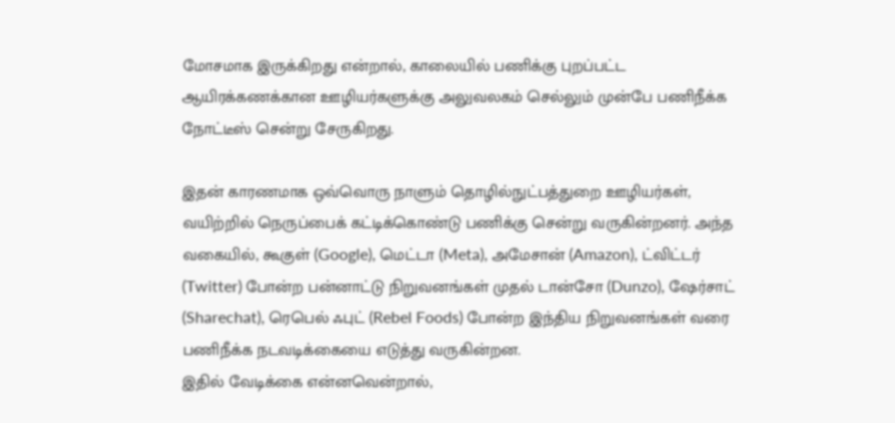மோசமாக இருக்கிறது என்றால், காலையில் பணிக்கு புறப்பட்ட ஆயிரக்கணக்கான ஊழியர்களுக்கு அலுவலகம் செல்லும் முன்பே பணிநீக்க நோட்டீஸ் சென்று சேருகிறது.

இதன் காரணமாக ஒவ்வொரு நாளும் தொழில்நுட்பத்துறை ஊழியர்கள், வயிற்றில் நெருப்பைக் கட்டிக்கொண்டு பணிக்கு சென்று வருகின்றனர். அந்த வகையில், கூகுள் (Google), மெட்டா (Meta), அமேசான் (Amazon), ட்விட்டர் (Twitter) போன்ற பன்னாட்டு நிறுவனங்கள் முதல் டான்சோ (Dunzo), ஷேர்சாட் (Sharechat), ரெபெல் ஃபுட் (Rebel Foods) போன்ற இந்திய நிறுவனங்கள் வரை பணிநீக்க நடவடிக்கையை எடுத்து வருகின்றன.
இதில் வேடிக்கை என்னவென்றால்,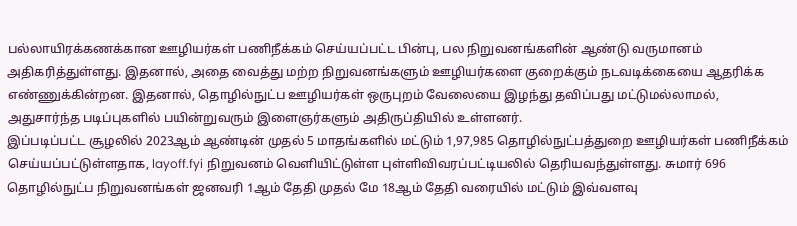பல்லாயிரக்கணக்கான ஊழியர்கள் பணிநீக்கம் செய்யப்பட்ட பின்பு, பல நிறுவனங்களின் ஆண்டு வருமானம் அதிகரித்துள்ளது. இதனால், அதை வைத்து மற்ற நிறுவனங்களும் ஊழியர்களை குறைக்கும் நடவடிக்கையை ஆதரிக்க எண்ணுக்கின்றன. இதனால், தொழில்நுட்ப ஊழியர்கள் ஒருபுறம் வேலையை இழந்து தவிப்பது மட்டுமல்லாமல், அதுசார்ந்த படிப்புகளில் பயின்றுவரும் இளைஞர்களும் அதிருப்தியில் உள்ளனர்.
இப்படிப்பட்ட சூழலில் 2023ஆம் ஆண்டின் முதல் 5 மாதங்களில் மட்டும் 1,97,985 தொழில்நுட்பத்துறை ஊழியர்கள் பணிநீக்கம் செய்யப்பட்டுள்ளதாக, layoff.fyi நிறுவனம் வெளியிட்டுள்ள புள்ளிவிவரப்பட்டியலில் தெரியவந்துள்ளது. சுமார் 696 தொழில்நுட்ப நிறுவனங்கள் ஜனவரி 1ஆம் தேதி முதல் மே 18ஆம் தேதி வரையில் மட்டும் இவ்வளவு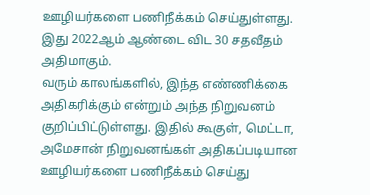ஊழியர்களை பணிநீக்கம் செய்துள்ளது. இது 2022ஆம் ஆண்டை விட 30 சதவீதம் அதிமாகும்.
வரும் காலங்களில், இந்த எண்ணிக்கை அதிகரிக்கும் என்றும் அந்த நிறுவனம் குறிப்பிட்டுள்ளது. இதில் கூகுள், மெட்டா, அமேசான் நிறுவனங்கள் அதிகப்படியான ஊழியர்களை பணிநீக்கம் செய்து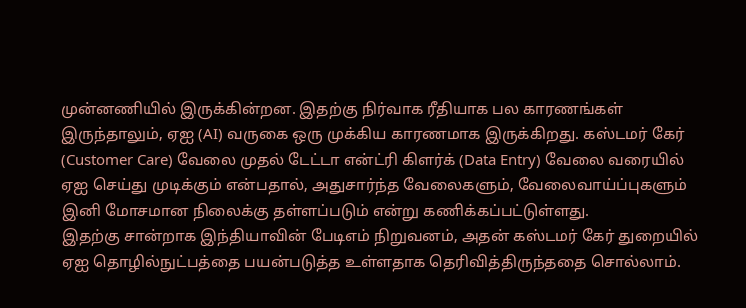முன்னணியில் இருக்கின்றன. இதற்கு நிர்வாக ரீதியாக பல காரணங்கள் இருந்தாலும், ஏஐ (AI) வருகை ஒரு முக்கிய காரணமாக இருக்கிறது. கஸ்டமர் கேர் (Customer Care) வேலை முதல் டேட்டா என்ட்ரி கிளர்க் (Data Entry) வேலை வரையில் ஏஐ செய்து முடிக்கும் என்பதால், அதுசார்ந்த வேலைகளும், வேலைவாய்ப்புகளும் இனி மோசமான நிலைக்கு தள்ளப்படும் என்று கணிக்கப்பட்டுள்ளது.
இதற்கு சான்றாக இந்தியாவின் பேடிஎம் நிறுவனம், அதன் கஸ்டமர் கேர் துறையில் ஏஐ தொழில்நுட்பத்தை பயன்படுத்த உள்ளதாக தெரிவித்திருந்ததை சொல்லாம்.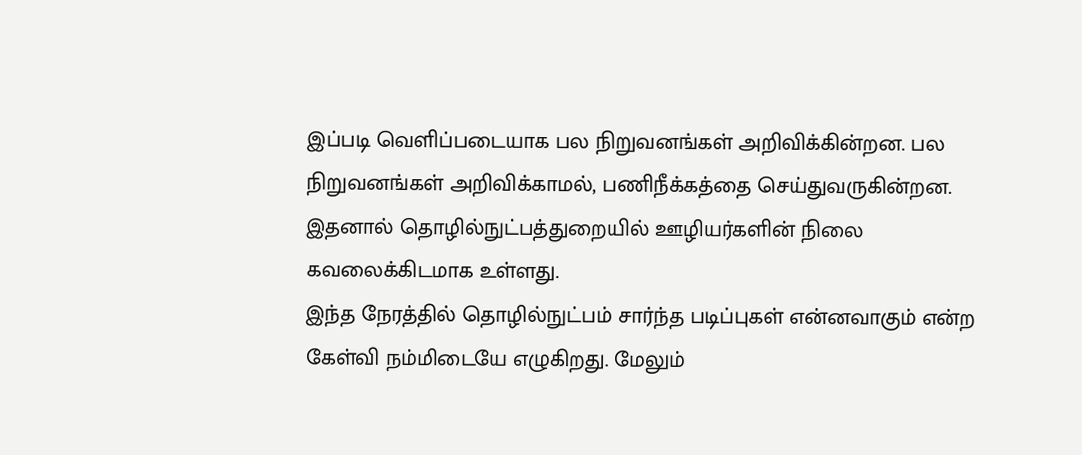இப்படி வெளிப்படையாக பல நிறுவனங்கள் அறிவிக்கின்றன. பல நிறுவனங்கள் அறிவிக்காமல், பணிநீக்கத்தை செய்துவருகின்றன. இதனால் தொழில்நுட்பத்துறையில் ஊழியர்களின் நிலை கவலைக்கிடமாக உள்ளது.
இந்த நேரத்தில் தொழில்நுட்பம் சார்ந்த படிப்புகள் என்னவாகும் என்ற கேள்வி நம்மிடையே எழுகிறது. மேலும்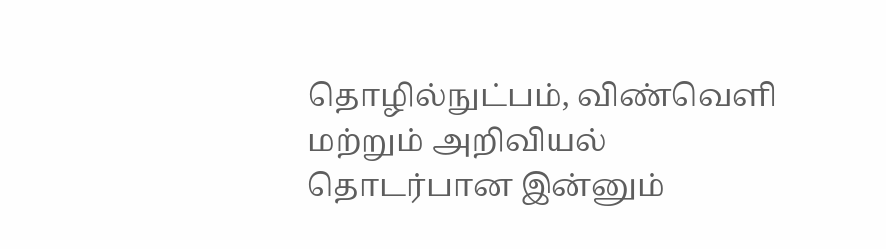தொழில்நுட்பம், விண்வெளி மற்றும் அறிவியல் தொடர்பான இன்னும்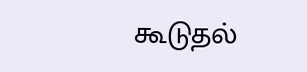கூடுதல்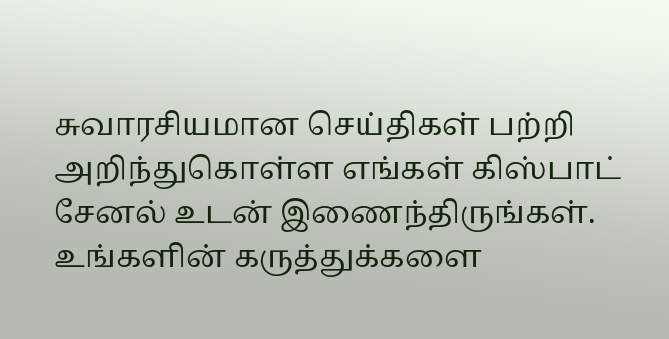சுவாரசியமான செய்திகள் பற்றி அறிந்துகொள்ள எங்கள் கிஸ்பாட் சேனல் உடன் இணைந்திருங்கள். உங்களின் கருத்துக்களை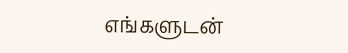எங்களுடன்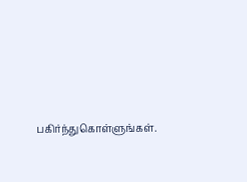பகிர்ந்துகொள்ளுங்கள்.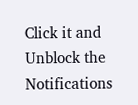Click it and Unblock the Notifications